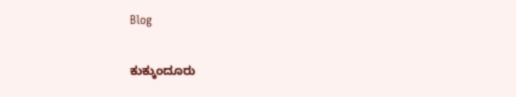Blog

ಕುಕ್ಕುಂದೂರು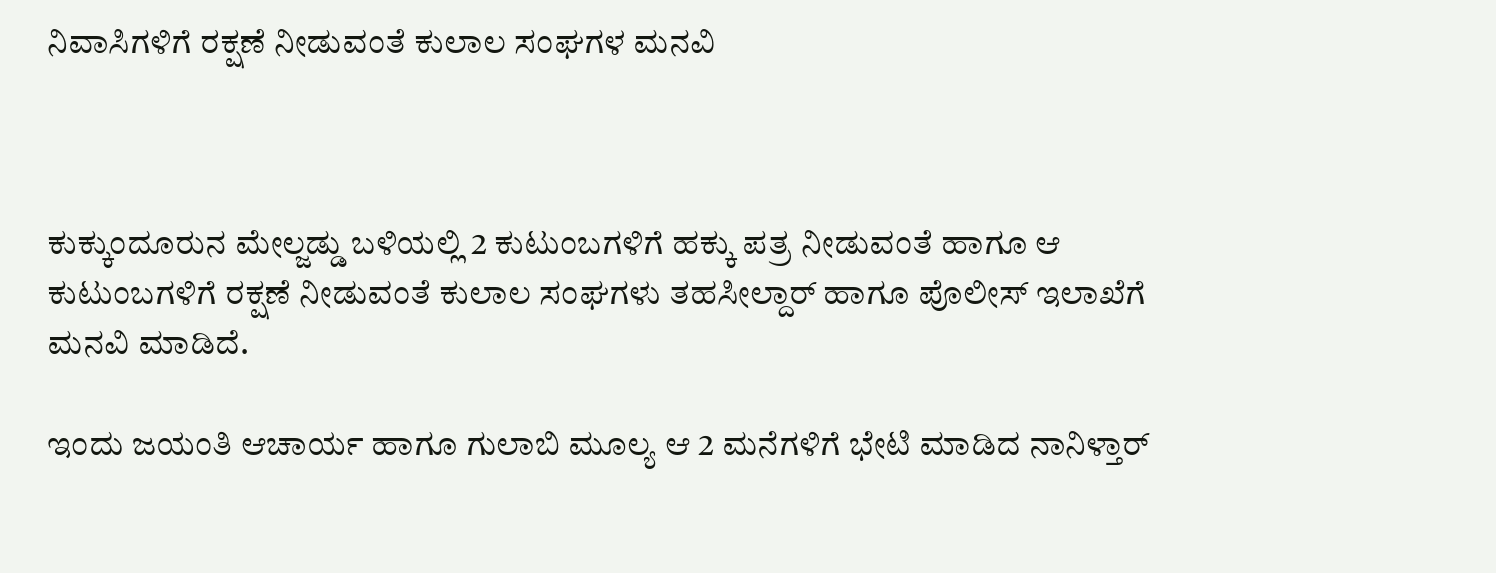ನಿವಾಸಿಗಳಿಗೆ ರಕ್ಷಣೆ ನೀಡುವಂತೆ ಕುಲಾಲ ಸಂಘಗಳ ಮನವಿ



ಕುಕ್ಕುಂದೂರುನ ಮೇಲ್ಜಡ್ಡು ಬಳಿಯಲ್ಲಿ 2 ಕುಟುಂಬಗಳಿಗೆ ಹಕ್ಕು ಪತ್ರ ನೀಡುವಂತೆ ಹಾಗೂ ಆ ಕುಟುಂಬಗಳಿಗೆ ರಕ್ಷಣೆ ನೀಡುವಂತೆ ಕುಲಾಲ ಸಂಘಗಳು ತಹಸೀಲ್ದಾರ್ ಹಾಗೂ ಪೊಲೀಸ್ ಇಲಾಖೆಗೆ ಮನವಿ ಮಾಡಿದೆ.

ಇಂದು ಜಯಂತಿ ಆಚಾರ್ಯ ಹಾಗೂ ಗುಲಾಬಿ ಮೂಲ್ಯ ಆ 2 ಮನೆಗಳಿಗೆ ಭೇಟಿ ಮಾಡಿದ ನಾನಿಳ್ತಾರ್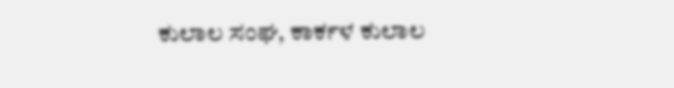ಕುಲಾಲ ಸಂಘ, ಕಾರ್ಕಳ ಕುಲಾಲ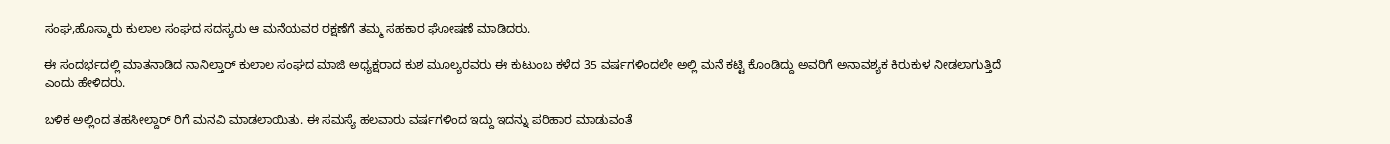ಸಂಘ,ಹೊಸ್ಮಾರು ಕುಲಾಲ ಸಂಘದ ಸದಸ್ಯರು ಆ ಮನೆಯವರ ರಕ್ಷಣೆಗೆ ತಮ್ಮ ಸಹಕಾರ ಘೋಷಣೆ ಮಾಡಿದರು.

ಈ ಸಂದರ್ಭದಲ್ಲಿ ಮಾತನಾಡಿದ ನಾನಿಲ್ತಾರ್ ಕುಲಾಲ ಸಂಘದ ಮಾಜಿ ಅಧ್ಯಕ್ಷರಾದ ಕುಶ ಮೂಲ್ಯರವರು ಈ ಕುಟುಂಬ ಕಳೆದ 35 ವರ್ಷಗಳಿಂದಲೇ ಅಲ್ಲಿ ಮನೆ ಕಟ್ಟಿ ಕೊಂಡಿದ್ದು ಅವರಿಗೆ ಅನಾವಶ್ಯಕ ಕಿರುಕುಳ ನೀಡಲಾಗುತ್ತಿದೆ ಎಂದು ಹೇಳಿದರು.

ಬಳಿಕ ಅಲ್ಲಿಂದ ತಹಸೀಲ್ದಾರ್ ರಿಗೆ ಮನವಿ ಮಾಡಲಾಯಿತು. ಈ ಸಮಸ್ಯೆ ಹಲವಾರು ವರ್ಷಗಳಿಂದ ಇದ್ದು ಇದನ್ನು ಪರಿಹಾರ ಮಾಡುವಂತೆ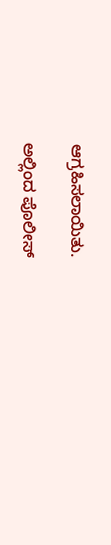ಆಗ್ರಹಿಸಲಾಯಿತು.

ಅಲ್ಲಿಂದ ಪೊಲೀಸ್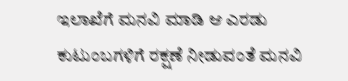ಇಲಾಖೆಗೆ ಮನವಿ ಮಾಡಿ ಆ ಎರಡು ಕುಟುಂಬಗಳಿಗೆ ರಕ್ಷಣೆ ನೀಡುವಂತೆ ಮನವಿ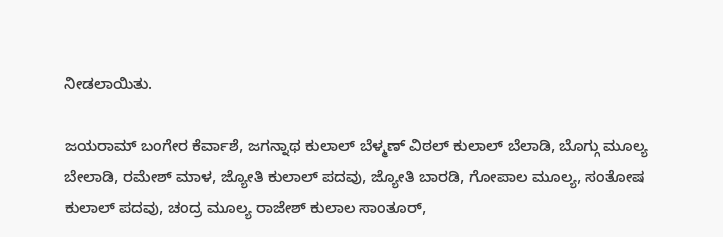ನೀಡಲಾಯಿತು.

ಜಯರಾಮ್ ಬಂಗೇರ ಕೆರ್ವಾಶೆ, ಜಗನ್ನಾಥ ಕುಲಾಲ್ ಬೆಳ್ಮಣ್ ವಿಠಲ್ ಕುಲಾಲ್ ಬೆಲಾಡಿ, ಬೊಗ್ಗು ಮೂಲ್ಯ ಬೇಲಾಡಿ, ರಮೇಶ್ ಮಾಳ, ಜ್ಯೋತಿ ಕುಲಾಲ್ ಪದವು, ಜ್ಯೋತಿ ಬಾರಡಿ, ಗೋಪಾಲ ಮೂಲ್ಯ, ಸಂತೋಷ ಕುಲಾಲ್ ಪದವು, ಚಂದ್ರ ಮೂಲ್ಯ ರಾಜೇಶ್ ಕುಲಾಲ ಸಾಂತೂರ್,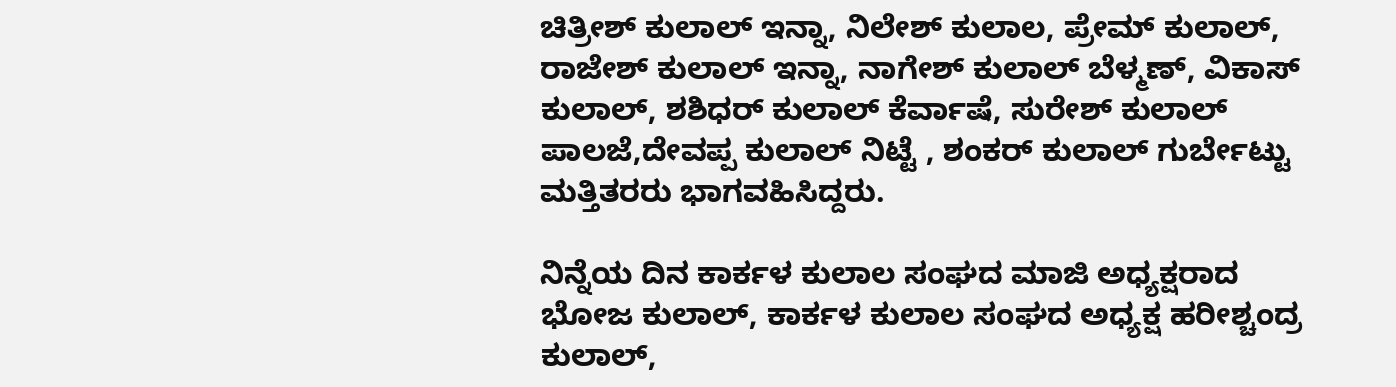ಚಿತ್ರೀಶ್ ಕುಲಾಲ್ ಇನ್ನಾ, ನಿಲೇಶ್ ಕುಲಾಲ, ಪ್ರೇಮ್ ಕುಲಾಲ್, ರಾಜೇಶ್ ಕುಲಾಲ್ ಇನ್ನಾ, ನಾಗೇಶ್ ಕುಲಾಲ್ ಬೆಳ್ಮಣ್, ವಿಕಾಸ್ ಕುಲಾಲ್, ಶಶಿಧರ್ ಕುಲಾಲ್ ಕೆರ್ವಾಷೆ, ಸುರೇಶ್ ಕುಲಾಲ್ ಪಾಲಜೆ,ದೇವಪ್ಪ ಕುಲಾಲ್ ನಿಟ್ಟೆ , ಶಂಕರ್ ಕುಲಾಲ್ ಗುರ್ಬೇಟ್ಟು ಮತ್ತಿತರರು ಭಾಗವಹಿಸಿದ್ದರು.

ನಿನ್ನೆಯ ದಿನ ಕಾರ್ಕಳ ಕುಲಾಲ ಸಂಘದ ಮಾಜಿ ಅಧ್ಯಕ್ಷರಾದ ಭೋಜ ಕುಲಾಲ್, ಕಾರ್ಕಳ ಕುಲಾಲ ಸಂಘದ ಅಧ್ಯಕ್ಷ ಹರೀಶ್ಚಂದ್ರ ಕುಲಾಲ್,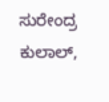ಸುರೇಂದ್ರ ಕುಲಾಲ್,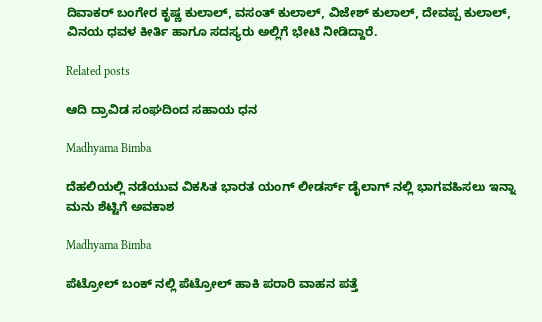ದಿವಾಕರ್ ಬಂಗೇರ ಕೃಷ್ಣ ಕುಲಾಲ್, ವಸಂತ್ ಕುಲಾಲ್, ವಿಜೇಶ್ ಕುಲಾಲ್, ದೇವಪ್ಪ ಕುಲಾಲ್, ವಿನಯ ಧವಳ ಕೀರ್ತಿ ಹಾಗೂ ಸದಸ್ಯರು ಅಲ್ಲಿಗೆ ಭೇಟಿ ನೀಡಿದ್ದಾರೆ.

Related posts

ಆದಿ ದ್ರಾವಿಡ ಸಂಘದಿಂದ ಸಹಾಯ ಧನ

Madhyama Bimba

ದೆಹಲಿಯಲ್ಲಿ ನಡೆಯುವ ವಿಕಸಿತ ಭಾರತ ಯಂಗ್ ಲೀಡರ್ಸ್ ಡೈಲಾಗ್ ನಲ್ಲಿ ಭಾಗವಹಿಸಲು ಇನ್ನಾ ಮನು ಶೆಟ್ಟಿಗೆ ಅವಕಾಶ

Madhyama Bimba

ಪೆಟ್ರೋಲ್ ಬಂಕ್ ನಲ್ಲಿ ಪೆಟ್ರೋಲ್ ಹಾಕಿ ಪರಾರಿ ವಾಹನ ಪತ್ತೆ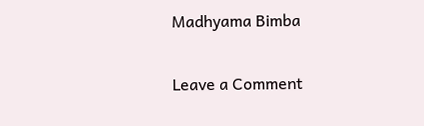Madhyama Bimba

Leave a Comment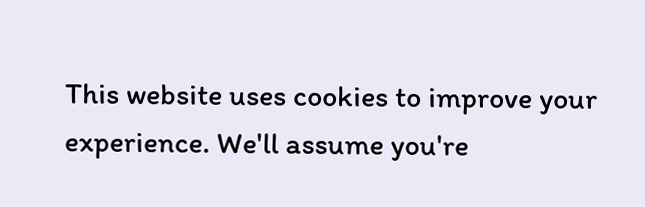This website uses cookies to improve your experience. We'll assume you're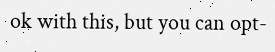ok with this, but you can opt-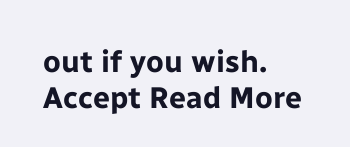out if you wish. Accept Read More